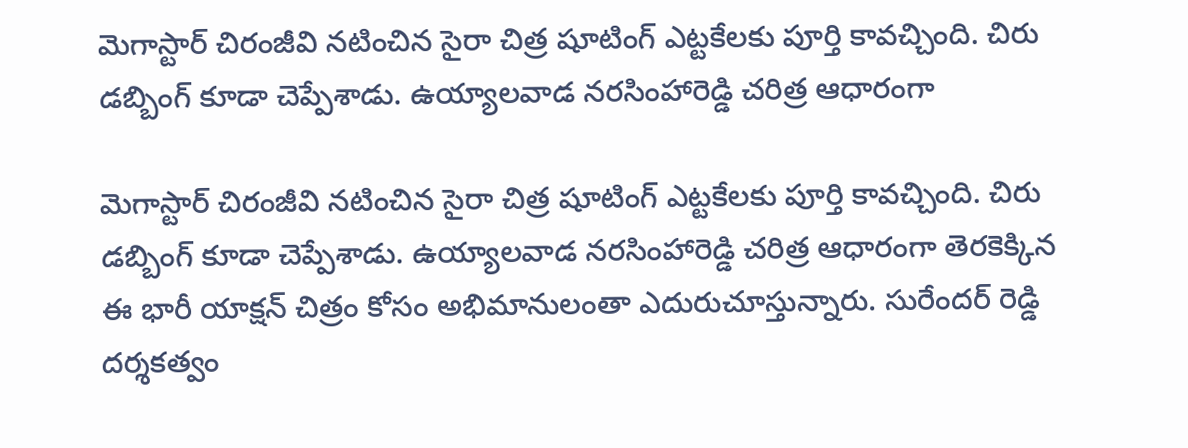మెగాస్టార్ చిరంజీవి నటించిన సైరా చిత్ర షూటింగ్ ఎట్టకేలకు పూర్తి కావచ్చింది. చిరు డబ్బింగ్ కూడా చెప్పేశాడు. ఉయ్యాలవాడ నరసింహారెడ్డి చరిత్ర ఆధారంగా

మెగాస్టార్ చిరంజీవి నటించిన సైరా చిత్ర షూటింగ్ ఎట్టకేలకు పూర్తి కావచ్చింది. చిరు డబ్బింగ్ కూడా చెప్పేశాడు. ఉయ్యాలవాడ నరసింహారెడ్డి చరిత్ర ఆధారంగా తెరకెక్కిన ఈ భారీ యాక్షన్ చిత్రం కోసం అభిమానులంతా ఎదురుచూస్తున్నారు. సురేందర్ రెడ్డి దర్శకత్వం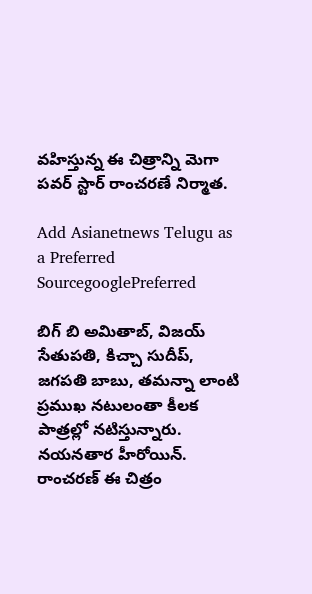వహిస్తున్న ఈ చిత్రాన్ని మెగా పవర్ స్టార్ రాంచరణే నిర్మాత.

Add Asianetnews Telugu as a Preferred SourcegooglePreferred

బిగ్ బి అమితాబ్, విజయ్ సేతుపతి, కిచ్చా సుదీప్, జగపతి బాబు, తమన్నా లాంటి ప్రముఖ నటులంతా కీలక పాత్రల్లో నటిస్తున్నారు. నయనతార హీరోయిన్. రాంచరణ్ ఈ చిత్రం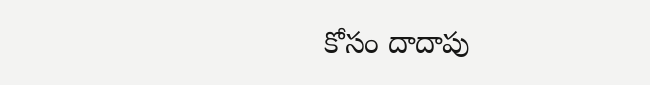కోసం దాదాపు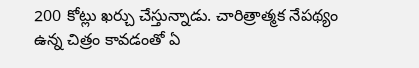200 కోట్లు ఖర్చు చేస్తున్నాడు. చారిత్రాత్మక నేపథ్యం ఉన్న చిత్రం కావడంతో ఏ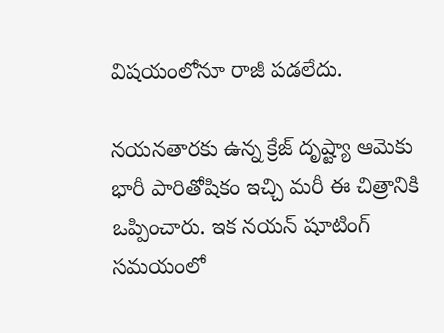విషయంలోనూ రాజీ పడలేదు.

నయనతారకు ఉన్న క్రేజ్ దృష్ట్యా ఆమెకు భారీ పారితోషికం ఇచ్చి మరీ ఈ చిత్రానికి ఒప్పించారు. ఇక నయన్ షూటింగ్ సమయంలో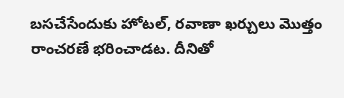బసచేసేందుకు హోటల్, రవాణా ఖర్చులు మొత్తం రాంచరణే భరించాడట. దీనితో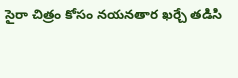సైరా చిత్రం కోసం నయనతార ఖర్చే తడిసి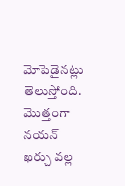మోపెడైనట్లు తెలుస్తోంది. మొత్తంగా నయన్ ఖర్చు వల్ల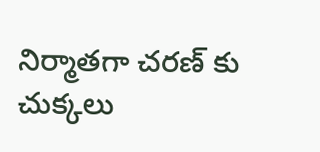నిర్మాతగా చరణ్ కు చుక్కలు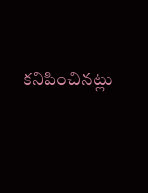కనిపించినట్లు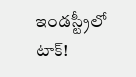ఇండస్ట్రీలో టాక్!